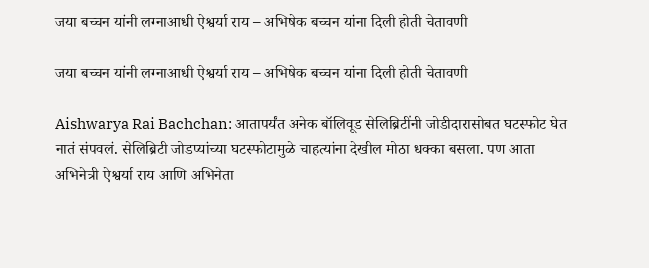जया बच्चन यांनी लग्नाआधी ऐश्वर्या राय – अभिषेक बच्चन यांना दिली होती चेतावणी

जया बच्चन यांनी लग्नाआधी ऐश्वर्या राय – अभिषेक बच्चन यांना दिली होती चेतावणी

Aishwarya Rai Bachchan: आतापर्यंत अनेक बॉलिवूड सेलिब्रिटींनी जोडीदारासोबत घटस्फोट घेत नातं संपवलं. सेलिब्रिटी जोडप्यांच्या घटस्फोटामुळे चाहत्यांना देखील मोठा धक्का बसला. पण आता अभिनेत्री ऐश्वर्या राय आणि अभिनेता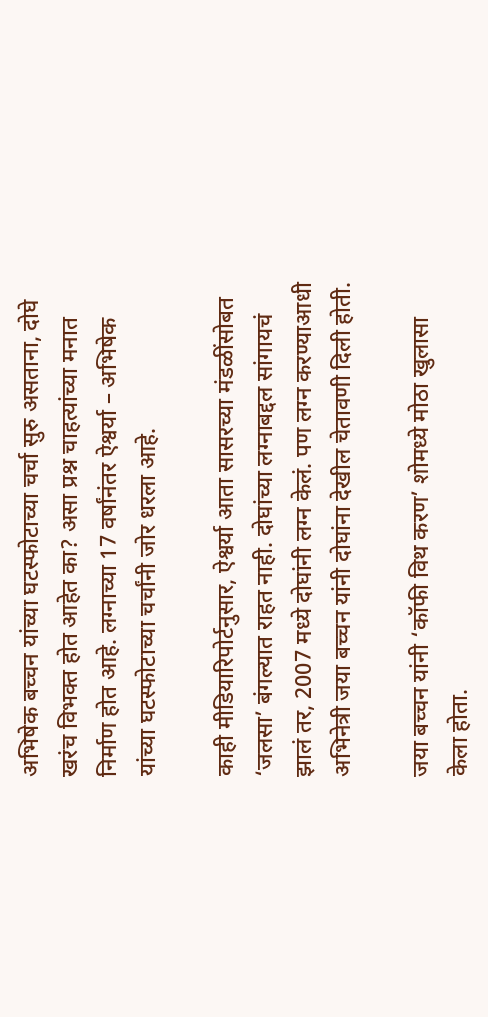अभिषेक बच्चन यांच्या घटस्फोटाच्या चर्चा सुरु असताना, दोघे खरंच विभक्त होत आहेत का? असा प्रश्न चाहत्यांच्या मनात निर्माण होत आहे. लग्नाच्या 17 वर्षांनंतर ऐश्वर्या – अभिषेक यांच्या घटस्फोटाच्या चर्चांनी जोर धरला आहे.

काही मीडियारिपोर्टनुसार, ऐश्वर्या आता सासरच्या मंडळींसोबत ‘जलसा’ बंगल्यात राहत नाही. दोघांच्या लग्नाबद्दल सांगायचं झालं तर, 2007 मध्ये दोघांनी लग्न केलं. पण लग्न करण्याआधी अभिनेत्री जया बच्चन यांनी दोघांना देखील चेतावणी दिली होती.

जया बच्चन यांनी ‘कॉफी विथ करण’ शोमध्ये मोठा खुलासा केला होता.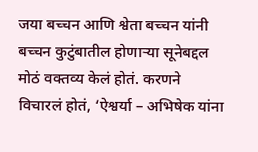जया बच्चन आणि श्वेता बच्चन यांनी बच्चन कुटुंबातील होणाऱ्या सूनेबद्दल मोठं वक्तव्य केलं होतं. करणने विचारलं होतं, ‘ऐश्वर्या – अभिषेक यांना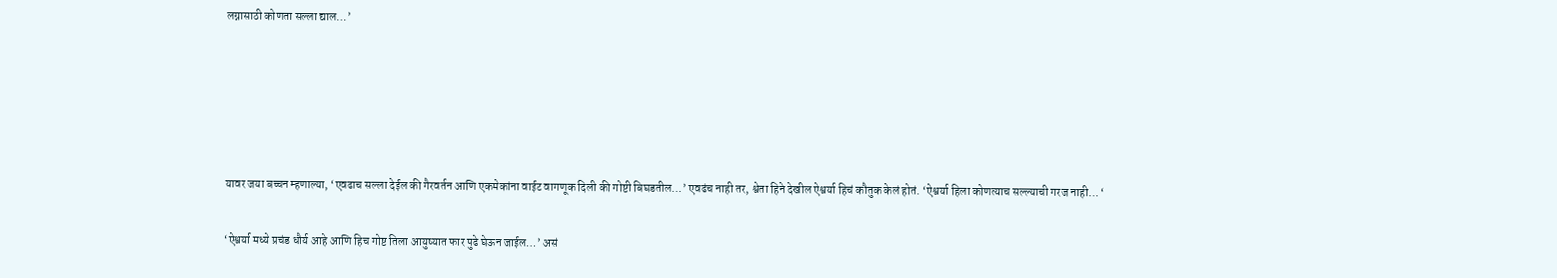लग्नासाठी कोणता सल्ला द्याल…’





यावर जया बच्चन म्हणाल्या, ‘एवढाच सल्ला देईल की गैरवर्तन आणि एकमेकांना वाईट वागणूक दिली की गोष्टी बिघडतील…’ एवढंच नाही तर, श्वेता हिने देखील ऐश्वर्या हिचं कौतुक केलं होतं. ‘ऐश्वर्या हिला कोणत्याच सल्ल्याची गरज नाही… ‘

‘ऐश्वर्या मध्ये प्रचंड धौर्य आहे आणि हिच गोष्ट तिला आयुष्यात फार पुढे घेऊन जाईल…’ असं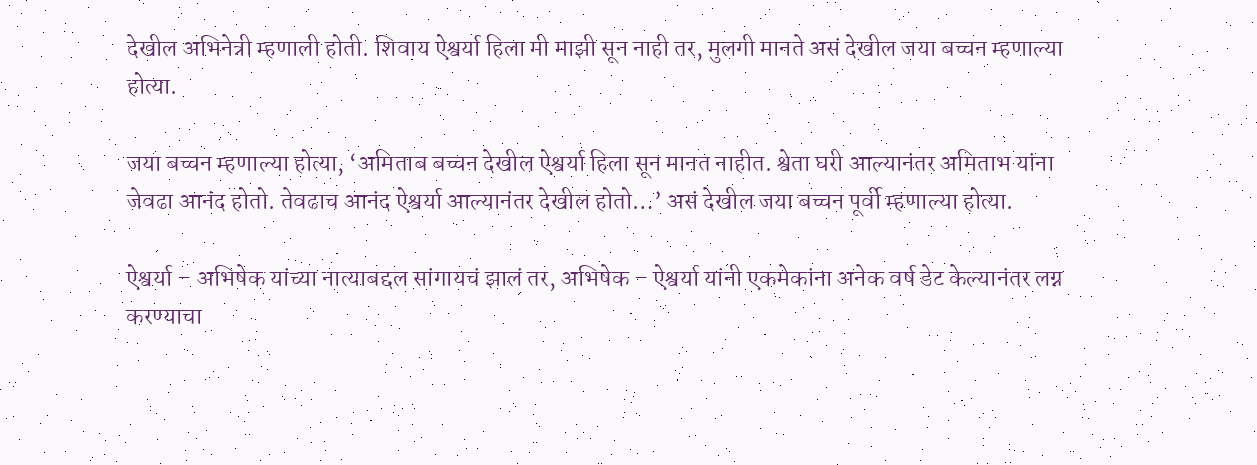देखील अभिनेत्री म्हणाली होती. शिवाय ऐश्वर्या हिला मी माझी सून नाही तर, मुलगी मानते असं देखील जया बच्चन म्हणाल्या होत्या.

जया बच्चन म्हणाल्या होत्या, ‘अमिताब बच्चन देखील ऐश्वर्या हिला सून मानत नाहीत. श्वेता घरी आल्यानंतर अमिताभ यांना जेवढा आनंद होतो. तेवढाच आनंद ऐश्वर्या आल्यानंतर देखील होतो…’ असं देखील जया बच्चन पूर्वी म्हणाल्या होत्या.

ऐश्वर्या – अभिषेक यांच्या नात्याबद्दल सांगायचं झालं तर, अभिषेक – ऐश्वर्या यांनी एकमेकांना अनेक वर्ष डेट केल्यानंतर लग्न करण्याचा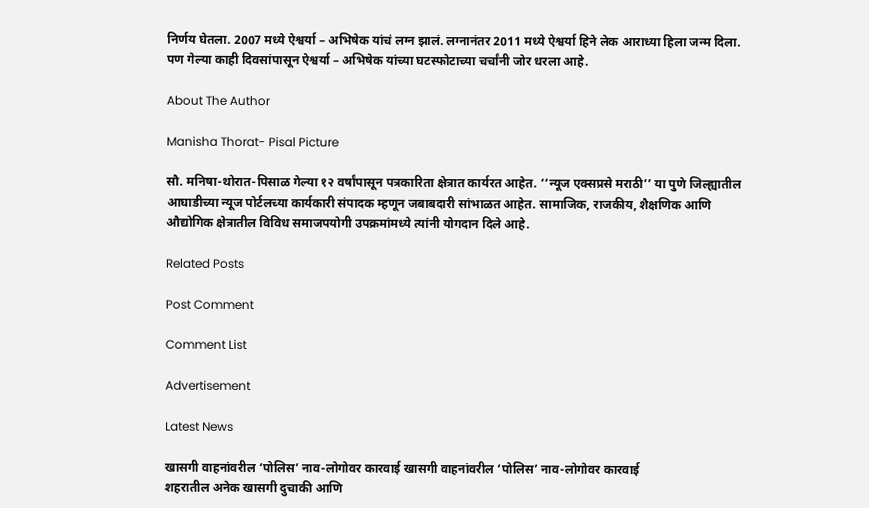निर्णय घेतला. 2007 मध्ये ऐश्वर्या – अभिषेक यांचं लग्न झालं. लग्नानंतर 2011 मध्ये ऐश्वर्या हिने लेक आराध्या हिला जन्म दिला. पण गेल्या काही दिवसांपासून ऐश्वर्या – अभिषेक यांच्या घटस्फोटाच्या चर्चांनी जोर धरला आहे.

About The Author

Manisha Thorat- Pisal Picture

सौ. मनिषा-थोरात-पिसाळ गेल्या १२ वर्षांपासून पत्रकारिता क्षेत्रात कार्यरत आहेत. ‘‘न्यूज एक्सप्रसे मराठी’’ या पुणे जिल्ह्यातील आघाडीच्या न्यूज पोर्टलच्या कार्यकारी संपादक म्हणून जबाबदारी सांभाळत आहेत. सामाजिक, राजकीय, शैक्षणिक आणि औद्योगिक क्षेत्रातील विविध समाजपयोगी उपक्रमांमध्ये त्यांनी योगदान दिले आहे.

Related Posts

Post Comment

Comment List

Advertisement

Latest News

खासगी वाहनांवरील ‘पोलिस’ नाव-लोगोवर कारवाई खासगी वाहनांवरील ‘पोलिस’ नाव-लोगोवर कारवाई
शहरातील अनेक खासगी दुचाकी आणि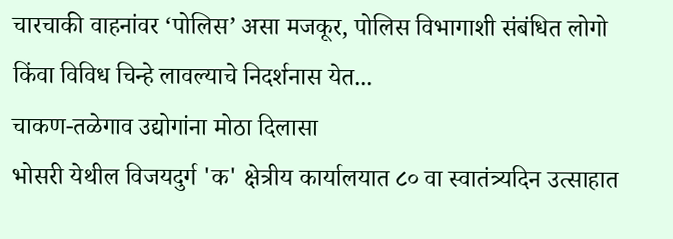चारचाकी वाहनांवर ‘पोलिस’ असा मजकूर, पोलिस विभागाशी संबंधित लोगो किंवा विविध चिन्हे लावल्याचे निदर्शनास येत...
चाकण-तळेगाव उद्योगांना मोठा दिलासा
भोसरी येथील विजयदुर्ग 'क' क्षेत्रीय कार्यालयात ८० वा स्वातंत्र्यदिन उत्साहात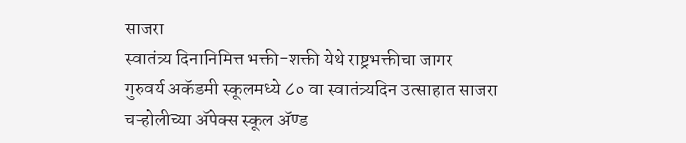साजरा
स्वातंत्र्य दिनानिमित्त भक्ती-शक्ती येथे राष्ट्रभक्तीचा जागर
गुरुवर्य अकॅडमी स्कूलमध्ये ८० वा स्वातंत्र्यदिन उत्साहात साजरा
चऱ्होलीच्या अ‍ॅपेक्स स्कूल अ‍ॅण्ड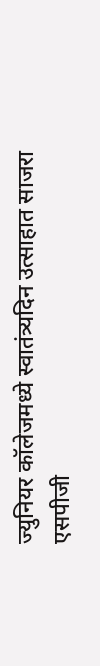ज्युनियर कॉलेजमध्ये स्वातंत्र्यदिन उत्साहात साजरा
एसपीजी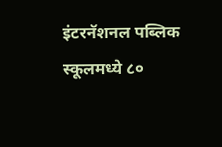इंटरनॅशनल पब्लिक स्कूलमध्ये ८०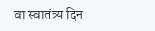वा स्वातंत्र्य दिन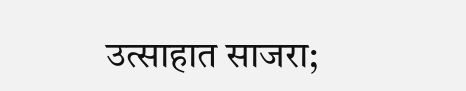उत्साहात साजरा;